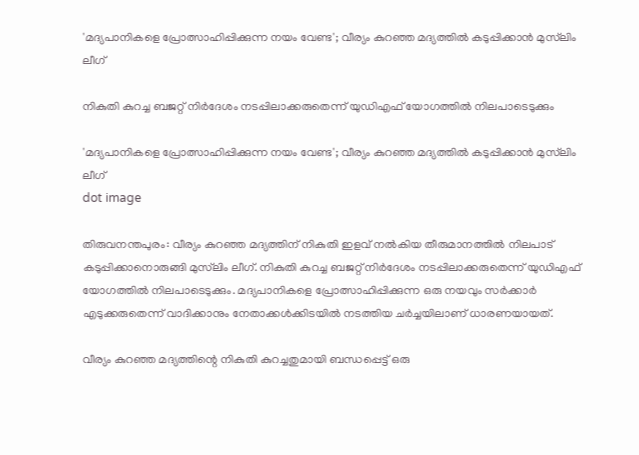'മദ്യപാനികളെ പ്രോത്സാഹിപ്പിക്കുന്ന നയം വേണ്ട'; വീര്യം കുറഞ്ഞ മദ്യത്തില്‍ കടുപ്പിക്കാന്‍ മുസ്‌ലിം ലീഗ്

നികുതി കുറച്ച ബജറ്റ് നിര്‍ദേശം നടപ്പിലാക്കരുതെന്ന് യുഡിഎഫ് യോഗത്തില്‍ നിലപാടെടുക്കും

'മദ്യപാനികളെ പ്രോത്സാഹിപ്പിക്കുന്ന നയം വേണ്ട'; വീര്യം കുറഞ്ഞ മദ്യത്തില്‍ കടുപ്പിക്കാന്‍ മുസ്‌ലിം ലീഗ്
dot image

തിരുവനന്തപുരം: വീര്യം കുറഞ്ഞ മദ്യത്തിന് നികുതി ഇളവ് നല്‍കിയ തീരുമാനത്തില്‍ നിലപാട് കടുപ്പിക്കാനൊരുങ്ങി മുസ്‌ലിം ലീഗ്. നികുതി കുറച്ച ബജറ്റ് നിര്‍ദേശം നടപ്പിലാക്കരുതെന്ന് യുഡിഎഫ് യോഗത്തില്‍ നിലപാടെടുക്കും. മദ്യപാനികളെ പ്രോത്സാഹിപ്പിക്കുന്ന ഒരു നയവും സര്‍ക്കാര്‍ എടുക്കരുതെന്ന് വാദിക്കാനും നേതാക്കള്‍ക്കിടയില്‍ നടത്തിയ ചര്‍ച്ചയിലാണ് ധാരണയായത്.

വീര്യം കുറഞ്ഞ മദ്യത്തിന്റെ നികുതി കുറച്ചതുമായി ബന്ധപ്പെട്ട് ഒരു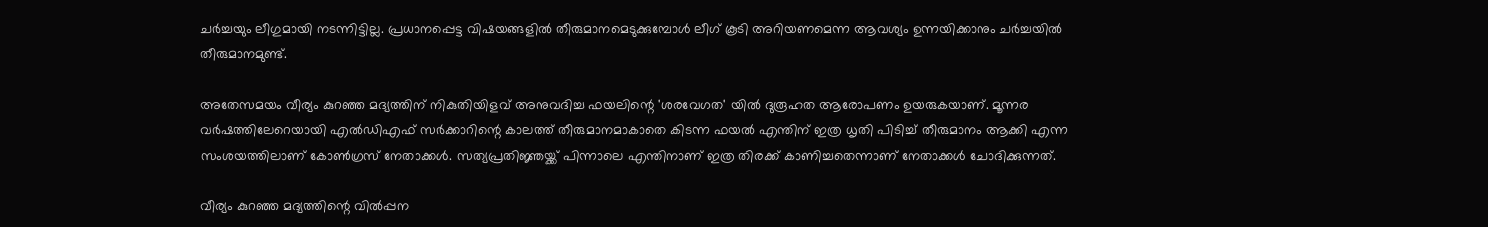ചര്‍ച്ചയും ലീഗുമായി നടന്നിട്ടില്ല. പ്രധാനപ്പെട്ട വിഷയങ്ങളില്‍ തീരുമാനമെടുക്കുമ്പോള്‍ ലീഗ് കൂടി അറിയണമെന്ന ആവശ്യം ഉന്നയിക്കാനും ചര്‍ച്ചയില്‍ തീരുമാനമുണ്ട്.

അതേസമയം വീര്യം കുറഞ്ഞ മദ്യത്തിന് നികുതിയിളവ് അനുവദിച്ച ഫയലിന്റെ 'ശരവേഗത' യില്‍ ദുരൂഹത ആരോപണം ഉയരുകയാണ്. മൂന്നര വര്‍ഷത്തിലേറെയായി എല്‍ഡിഎഫ് സര്‍ക്കാറിന്റെ കാലത്ത് തീരുമാനമാകാതെ കിടന്ന ഫയല്‍ എന്തിന് ഇത്ര ധൃതി പിടിച്ച് തീരുമാനം ആക്കി എന്ന സംശയത്തിലാണ് കോണ്‍ഗ്രസ് നേതാക്കള്‍. സത്യപ്രതിജ്ഞയ്ക്ക് പിന്നാലെ എന്തിനാണ് ഇത്ര തിരക്ക് കാണിച്ചതെന്നാണ് നേതാക്കള്‍ ചോദിക്കുന്നത്.

വീര്യം കുറഞ്ഞ മദ്യത്തിന്റെ വില്‍പ്പന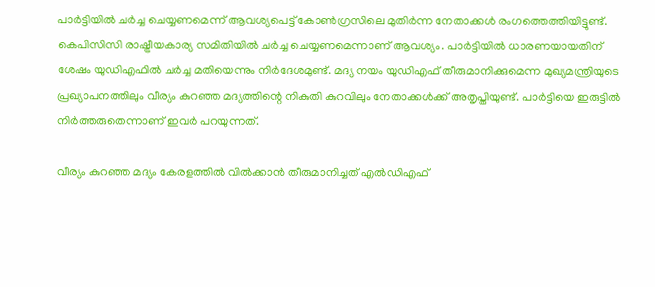പാര്‍ട്ടിയില്‍ ചര്‍ച്ച ചെയ്യണമെന്ന് ആവശ്യപെട്ട് കോണ്‍ഗ്രസിലെ മുതിര്‍ന്ന നേതാക്കള്‍ രംഗത്തെത്തിയിട്ടുണ്ട്. കെപിസിസി രാഷ്ട്രീയകാര്യ സമിതിയില്‍ ചര്‍ച്ച ചെയ്യണമെന്നാണ് ആവശ്യം. പാര്‍ട്ടിയില്‍ ധാരണയായതിന് ശേഷം യുഡിഎഫില്‍ ചര്‍ച്ച മതിയെന്നും നിര്‍ദേശമുണ്ട്. മദ്യ നയം യുഡിഎഫ് തീരുമാനിക്കുമെന്ന മുഖ്യമന്ത്രിയുടെ പ്രഖ്യാപനത്തിലും വീര്യം കുറഞ്ഞ മദ്യത്തിന്റെ നികുതി കുറവിലും നേതാക്കള്‍ക്ക് അതൃപ്തിയുണ്ട്. പാര്‍ട്ടിയെ ഇരുട്ടില്‍ നിര്‍ത്തരുതെന്നാണ് ഇവര്‍ പറയുന്നത്.

വീര്യം കുറഞ്ഞ മദ്യം കേരളത്തില്‍ വില്‍ക്കാന്‍ തീരുമാനിച്ചത് എല്‍ഡിഎഫ്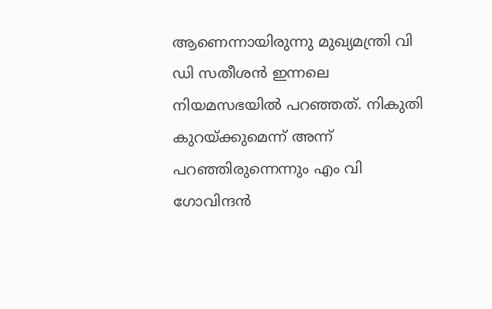ആണെന്നായിരുന്നു മുഖ്യമന്ത്രി വി ഡി സതീശന്‍ ഇന്നലെ നിയമസഭയില്‍ പറഞ്ഞത്. നികുതി കുറയ്ക്കുമെന്ന് അന്ന് പറഞ്ഞിരുന്നെന്നും എം വി ഗോവിന്ദന്‍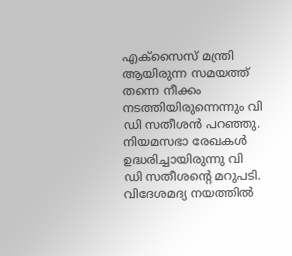എക്സൈസ് മന്ത്രി ആയിരുന്ന സമയത്ത് തന്നെ നീക്കം നടത്തിയിരുന്നെന്നും വി ഡി സതീശന്‍ പറഞ്ഞു. നിയമസഭാ രേഖകള്‍ ഉദ്ധരിച്ചായിരുന്നു വി ഡി സതീശന്റെ മറുപടി. വിദേശമദ്യ നയത്തില്‍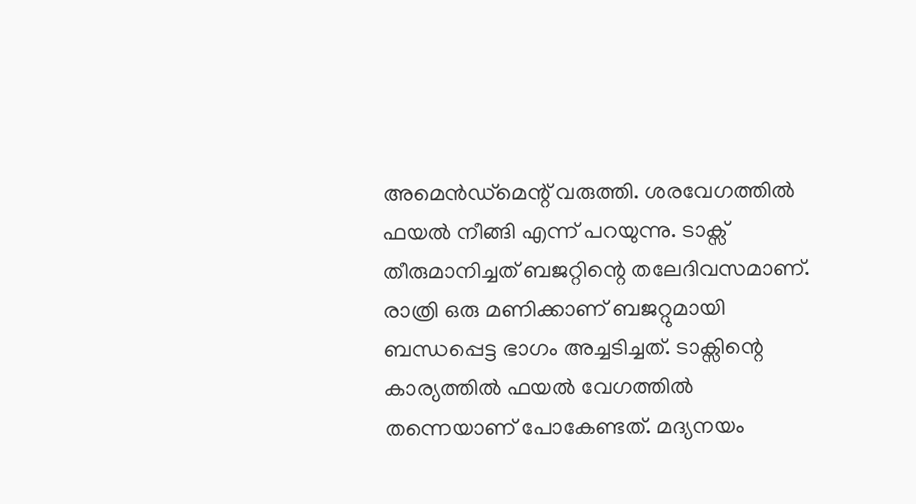അമെന്‍ഡ്മെന്റ് വരുത്തി. ശരവേഗത്തില്‍ ഫയല്‍ നീങ്ങി എന്ന് പറയുന്നു. ടാക്സ് തീരുമാനിച്ചത് ബജറ്റിന്റെ തലേദിവസമാണ്. രാത്രി ഒരു മണിക്കാണ് ബജറ്റുമായി ബന്ധപ്പെട്ട ഭാഗം അച്ചടിച്ചത്. ടാക്സിന്റെ കാര്യത്തില്‍ ഫയല്‍ വേഗത്തില്‍ തന്നെയാണ് പോകേണ്ടത്. മദ്യനയം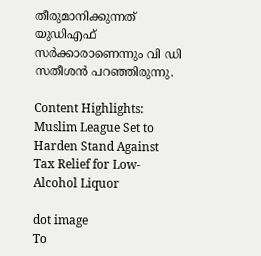തീരുമാനിക്കുന്നത് യുഡിഎഫ് സര്‍ക്കാരാണെന്നും വി ഡി സതീശന്‍ പറഞ്ഞിരുന്നു.

Content Highlights: Muslim League Set to Harden Stand Against Tax Relief for Low-Alcohol Liquor

dot image
To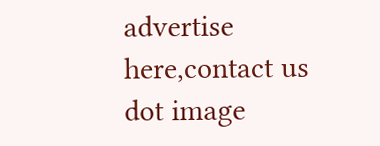advertise here,contact us
dot image